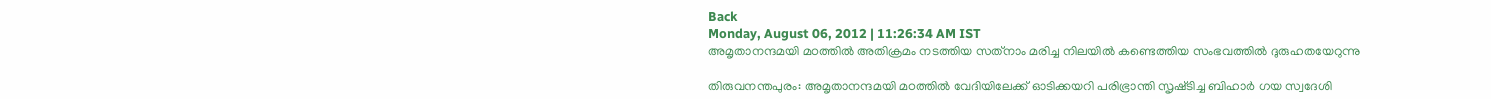Back
Monday, August 06, 2012 | 11:26:34 AM IST
അമൃതാനന്ദമയി മഠത്തില്‍ അതിക്രമം നടത്തിയ സത്‌നാം മരിച്ച നിലയില്‍ കണ്ടെത്തിയ സംഭവത്തില്‍ ദുരുഹതയേറുന്നു

തിരുവനന്തപുരം: അമൃതാനന്ദമയി മഠത്തില്‍ വേദിയിലേക്ക്‌ ഓടിക്കയറി പരിഭ്രാന്തി സൃഷ്‌ടിച്ച ബിഹാര്‍ ഗയ സ്വദേശി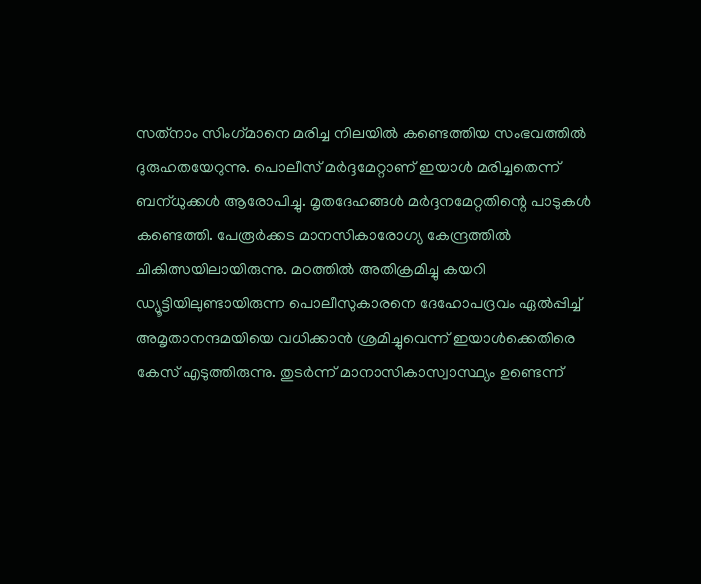സത്‌നാം സിംഗ്‌മാനെ മരിച്ച നിലയില്‍ കണ്ടെത്തിയ സംഭവത്തില്‍ ദുരുഹതയേറുന്നു. പൊലീസ്‌ മര്‍ദ്ദമേറ്റാണ്‌ ഇയാള്‍ മരിച്ചതെന്ന്‌ ബന്‌ധുക്കള്‍ ആരോപിച്ചു. മൃതദേഹങ്ങള്‍ മര്‍ദ്ദനമേറ്റതിന്റെ പാടുകള്‍ കണ്ടെത്തി. പേരൂര്‍ക്കട മാനസികാരോഗ്യ കേന്ദ്രത്തില്‍ ചികിത്സയിലായിരുന്നു. മഠത്തില്‍ അതിക്രമിച്ചു കയറി ഡ്യൂട്ടിയിലുണ്ടായിരുന്ന പൊലീസുകാരനെ ദേഹോപദ്രവം ഏല്‍പ്പിച്ച്‌ അമൃതാനന്ദമയിയെ വധിക്കാന്‍ ശ്രമിച്ചുവെന്ന്‌ ഇയാള്‍ക്കെതിരെ കേസ്‌ എടുത്തിരുന്നു. തുടര്‍ന്ന്‌ മാനാസികാസ്വാസ്ഥ്യം ഉണ്ടെന്ന്‌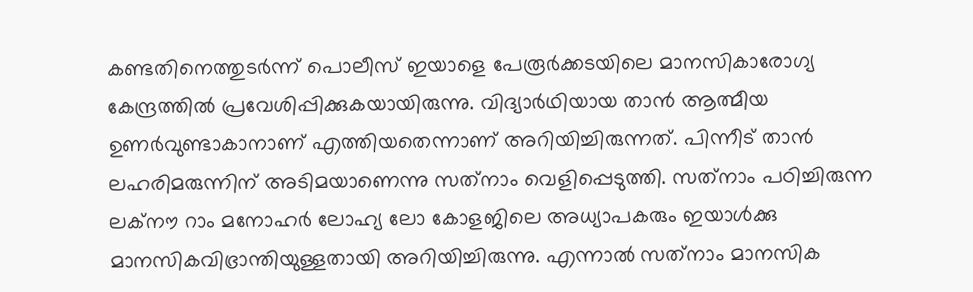കണ്ടതിനെത്തുടര്‍ന്ന്‌ പൊലീസ്‌ ഇയാളെ പേരൂര്‍ക്കടയിലെ മാനസികാരോഗ്യ കേന്ദ്രത്തില്‍ പ്രവേശിപ്പിക്കുകയായിരുന്നു. വിദ്യാര്‍ഥിയായ താന്‍ ആത്മീയ ഉണര്‍വുണ്ടാകാനാണ്‌ എത്തിയതെന്നാണ്‌ അറിയിച്ചിരുന്നത്‌. പിന്നീട്‌ താന്‍ ലഹരിമരുന്നിന്‌ അടിമയാണെന്നു സത്‌നാം വെളിപ്പെടുത്തി. സത്‌നാം പഠിച്ചിരുന്ന ലക്‌നൗ റാം മനോഹര്‍ ലോഹ്യ ലോ കോളജിലെ അധ്യാപകരും ഇയാള്‍ക്കു മാനസികവിഭ്രാന്തിയുള്ളതായി അറിയിച്ചിരുന്നു. എന്നാല്‍ സത്‌നാം മാനസിക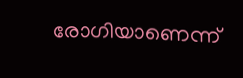രോഗിയാണെന്ന്‌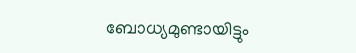ബോധ്യമുണ്ടായിട്ടും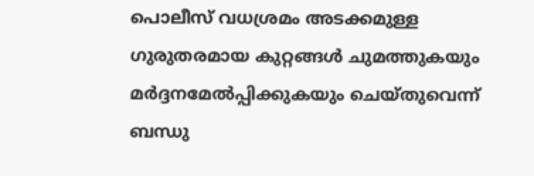പൊലീസ്‌ വധശ്രമം അടക്കമുള്ള ഗുരുതരമായ കുറ്റങ്ങള്‍ ചുമത്തുകയും മര്‍ദ്ദനമേല്‍പ്പിക്കുകയും ചെയ്‌തുവെന്ന്‌ ബന്ധു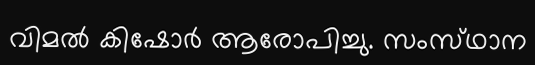വിമല്‍ കിഷോര്‍ ആരോപിച്ചു. സംസ്‌ഥാന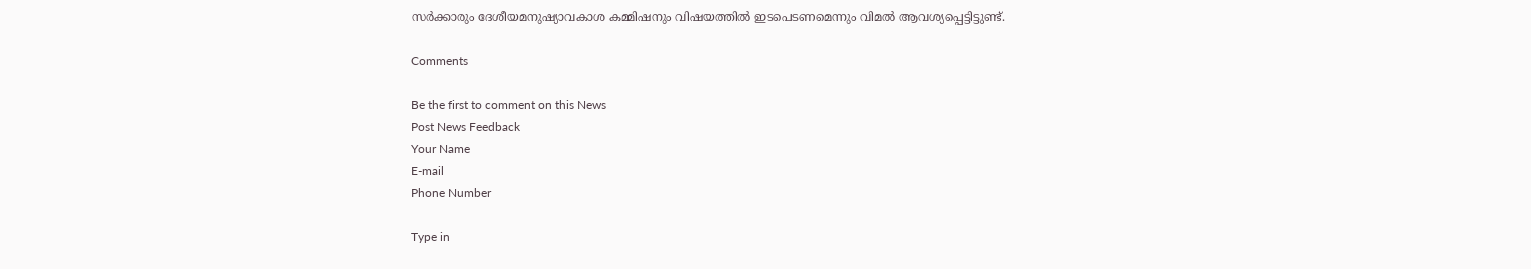സര്‍ക്കാരും ദേശീയമനുഷ്യാവകാശ കമ്മിഷനും വിഷയത്തില്‍ ഇടപെടണമെന്നും വിമല്‍ ആവശ്യപ്പെട്ടിട്ടുണ്ട്‌.

Comments

Be the first to comment on this News
Post News Feedback
Your Name
E-mail
Phone Number

Type in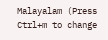Malayalam (Press Ctrl+m to change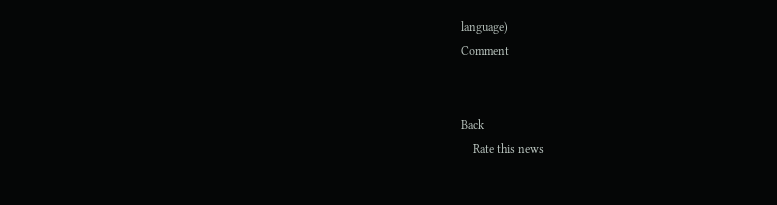language)
Comment


Back
    Rate this news